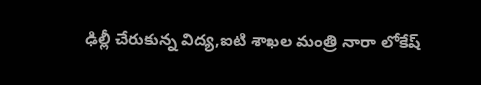ఢిల్లీ చేరుకున్న విద్య,ఐటి శాఖల మంత్రి నారా లోకేష్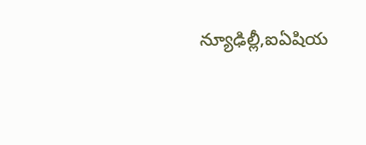న్యూఢిల్లీ,ఐఏషియ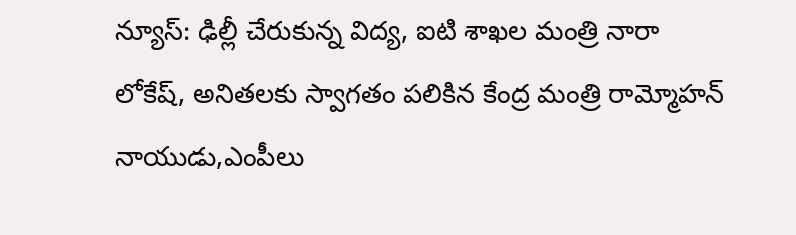న్యూస్: ఢిల్లీ చేరుకున్న విద్య, ఐటి శాఖల మంత్రి నారా లోకేష్, అనితలకు స్వాగతం పలికిన కేంద్ర మంత్రి రామ్మోహన్ నాయుడు,ఎంపీలు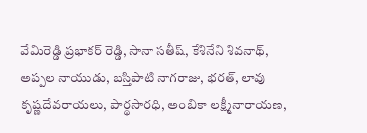వేమిరెడ్డి ప్రభాకర్ రెడ్డి, సానా సతీష్, కేశినేని శివనాథ్, అప్పల నాయుడు, బస్తిపాటి నాగరాజు, భరత్, లావు కృష్ణదేవరాయలు, పార్థసారధి, అంబికా లక్ష్మీనారాయణ,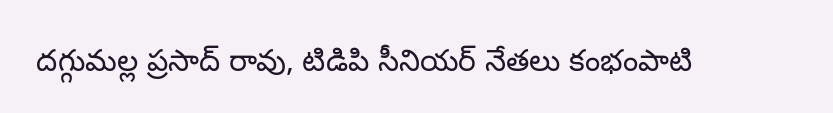దగ్గుమల్ల ప్రసాద్ రావు, టిడిపి సీనియర్ నేతలు కంభంపాటి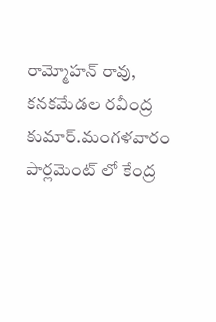రామ్మోహన్ రావు, కనకమేడల రవీంద్ర కుమార్.మంగళవారం పార్లమెంట్ లో కేంద్ర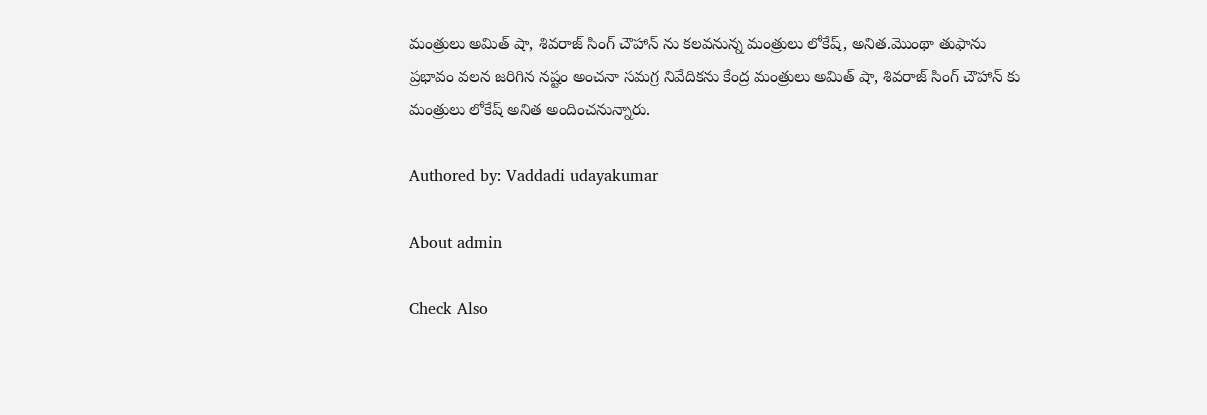మంత్రులు అమిత్ షా, శివరాజ్ సింగ్ చౌహాన్ ను కలవనున్న మంత్రులు లోకేష్, అనిత.మొంథా తుఫాను ప్రభావం వలన జరిగిన నష్టం అంచనా సమగ్ర నివేదికను కేంద్ర మంత్రులు అమిత్ షా, శివరాజ్ సింగ్ చౌహాన్ కు మంత్రులు లోకేష్ అనిత అందించనున్నారు.

Authored by: Vaddadi udayakumar

About admin

Check Also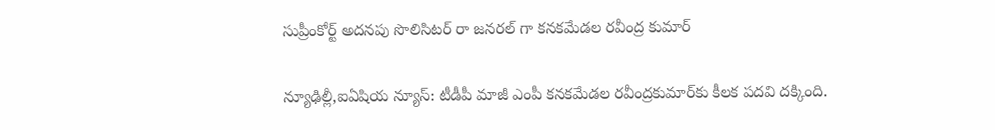సుప్రీంకోర్ట్ అదనపు సొలిసిటర్ రా జనరల్ గా కనకమేడల రవీంద్ర కుమార్

న్యూఢిల్లీ,ఐఏషియ న్యూస్: టీడీపీ మాజీ ఎంపీ కనకమేడల రవీంద్రకుమార్‌కు కీలక పదవి దక్కింది.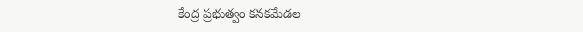కేంద్ర ప్రభుత్వం కనకమేడల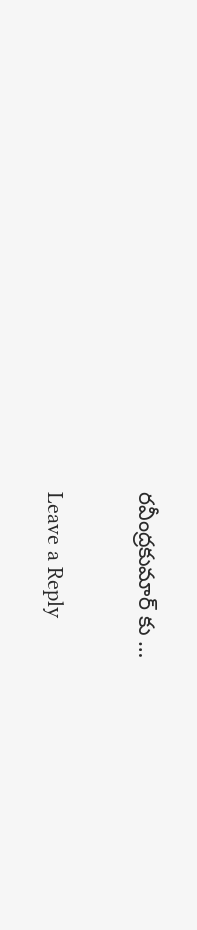రవీంద్రకుమార్ ‌కు …

Leave a Reply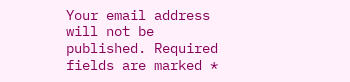Your email address will not be published. Required fields are marked *